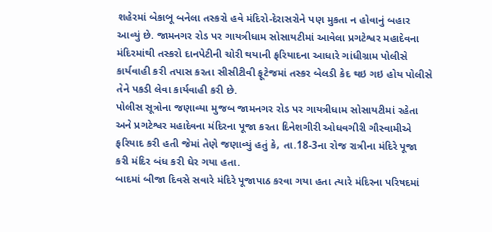શહેરમાં બેકાબૂ બનેલા તસ્કરો હવે મંદિરો-દેરાસરોને પણ મુકતા ન હોવાનું બહાર આવ્યું છે. જામનગર રોડ પર ગાયત્રીધામ સોસાયટીમાં આવેલા પ્રગટેશ્વર મહાદેવના મંદિરમાંથી તસ્કરો દાનપેટીની ચોરી થયાની ફરિયાદના આધારે ગાંધીગ્રામ પોલીસે કાર્યવાહી કરી તપાસ કરતા સીસીટીવી ફૂટેજમાં તસ્કર બેલડી કેદ થઇ ગઇ હોય પોલીસે તેને પકડી લેવા કાર્યવાહી કરી છે.
પોલીસ સૂત્રોના જણાવ્યા મુજબ જામનગર રોડ પર ગાયત્રીધામ સોસાયટીમાં રહેતા અને પ્રગટેશ્વર મહાદેવના મંદિરના પૂજા કરતા દિનેશગીરી ઓધવગીરી ગૌસ્વામીએ ફરિયાદ કરી હતી જેમાં તેણે જણાવ્યું હતું કે, તા.18-3ના રોજ રાત્રીના મંદિરે પૂજા કરી મંદિર બંધ કરી ઘેર ગયા હતા.
બાદમાં બીજા દિવસે સવારે મંદિરે પૂજાપાઠ કરવા ગયા હતા ત્યારે મંદિરના પરિષદમાં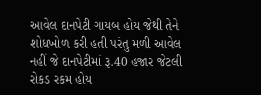આવેલ દાનપેટી ગાયબ હોય જેથી તેને શોધખોળ કરી હતી પરંતુ મળી આવેલ નહીં જે દાનપેટીમાં રૂ.40 હજાર જેટલી રોકડ રકમ હોય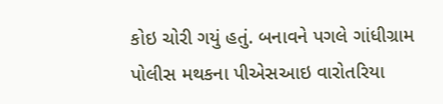કોઇ ચોરી ગયું હતું. બનાવને પગલે ગાંધીગ્રામ પોલીસ મથકના પીએસઆઇ વારોતરિયા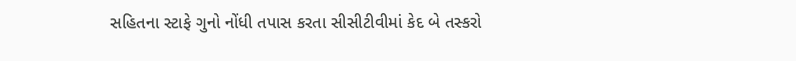સહિતના સ્ટાફે ગુનો નોંધી તપાસ કરતા સીસીટીવીમાં કેદ બે તસ્કરો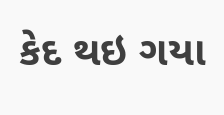કેદ થઇ ગયા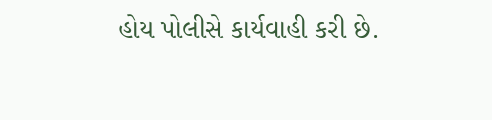હોય પોલીસે કાર્યવાહી કરી છે.